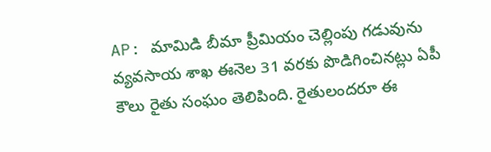AP: మామిడి బీమా ప్రీమియం చెల్లింపు గడువును వ్యవసాయ శాఖ ఈనెల 31 వరకు పొడిగించినట్లు ఏపీ కౌలు రైతు సంఘం తెలిపింది. రైతులందరూ ఈ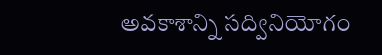అవకాశాన్ని సద్వినియోగం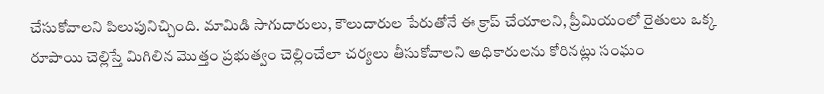చేసుకోవాలని పిలుపునిచ్చింది. మామిడి సాగుదారులు, కౌలుదారుల పేరుతోనే ఈ క్రాప్ చేయాలని, ప్రీమియంలో రైతులు ఒక్క రూపాయి చెల్లిస్తే మిగిలిన మొత్తం ప్రభుత్వం చెల్లించేలా చర్యలు తీసుకోవాలని అధికారులను కోరినట్లు సంఘం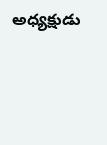అధ్యక్షుడు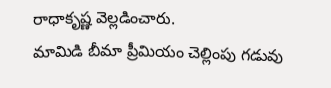రాధాకృష్ణ వెల్లడించారు.
మామిడి బీమా ప్రీమియం చెల్లింపు గడువు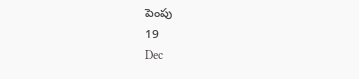పెంపు
19
Dec